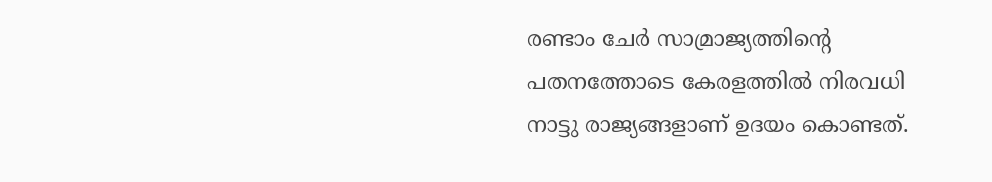രണ്ടാം ചേർ സാമ്രാജ്യത്തിന്റെ പതനത്തോടെ കേരളത്തിൽ നിരവധി നാട്ടു രാജ്യങ്ങളാണ് ഉദയം കൊണ്ടത്.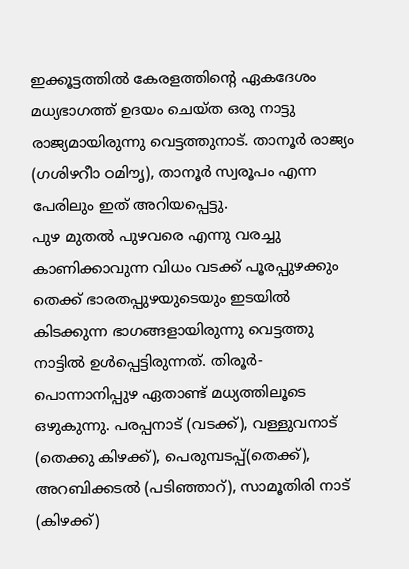ഇക്കൂട്ടത്തിൽ കേരളത്തിന്റെ ഏകദേശം മധ്യഭാഗത്ത് ഉദയം ചെയ്ത ഒരു നാട്ടു രാജ്യമായിരുന്നു വെട്ടത്തുനാട്. താനൂർ രാജ്യം (ഗശിഴറീാ ഠമിൗൃ), താനൂർ സ്വരൂപം എന്ന പേരിലും ഇത് അറിയപ്പെട്ടു.
പുഴ മുതൽ പുഴവരെ എന്നു വരച്ചു കാണിക്കാവുന്ന വിധം വടക്ക് പൂരപ്പുഴക്കും തെക്ക് ഭാരതപ്പുഴയുടെയും ഇടയിൽ കിടക്കുന്ന ഭാഗങ്ങളായിരുന്നു വെട്ടത്തു നാട്ടിൽ ഉൾപ്പെട്ടിരുന്നത്. തിരൂർ-പൊന്നാനിപ്പുഴ ഏതാണ്ട് മധ്യത്തിലൂടെ ഒഴുകുന്നു. പരപ്പനാട് (വടക്ക്), വള്ളുവനാട് (തെക്കു കിഴക്ക്), പെരുമ്പടപ്പ്(തെക്ക്), അറബിക്കടൽ (പടിഞ്ഞാറ്), സാമൂതിരി നാട് (കിഴക്ക്)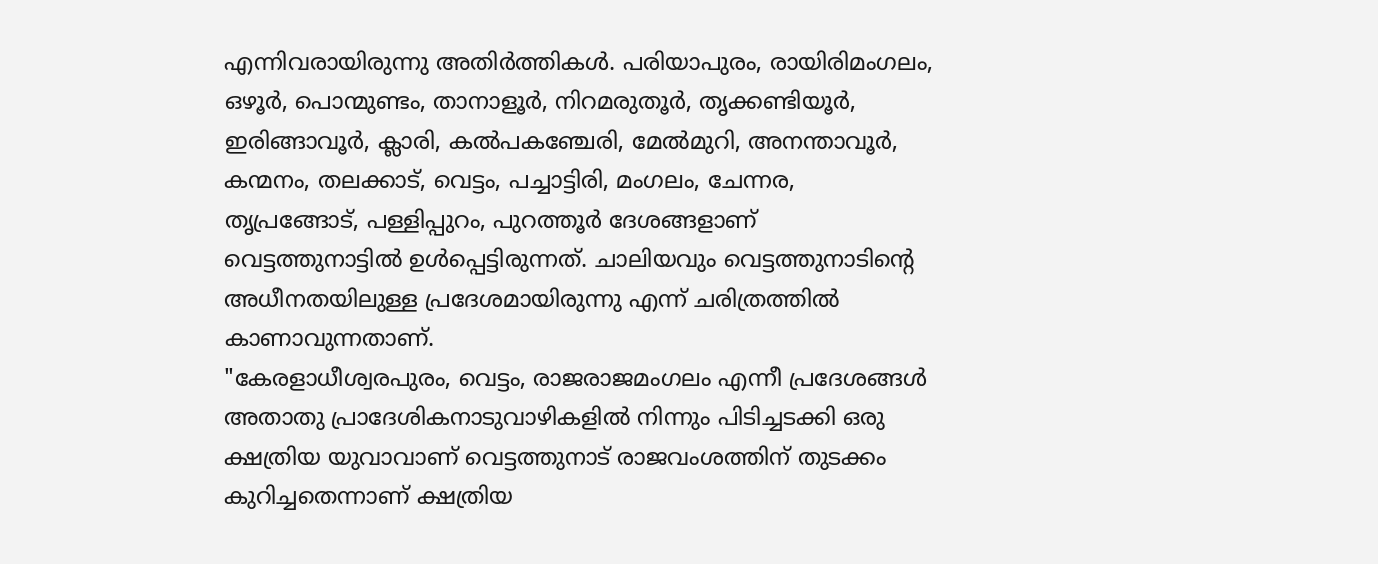എന്നിവരായിരുന്നു അതിർത്തികൾ. പരിയാപുരം, രായിരിമംഗലം, ഒഴൂർ, പൊന്മുണ്ടം, താനാളൂർ, നിറമരുതൂർ, തൃക്കണ്ടിയൂർ, ഇരിങ്ങാവൂർ, ക്ലാരി, കൽപകഞ്ചേരി, മേൽമുറി, അനന്താവൂർ, കന്മനം, തലക്കാട്, വെട്ടം, പച്ചാട്ടിരി, മംഗലം, ചേന്നര, തൃപ്രങ്ങോട്, പള്ളിപ്പുറം, പുറത്തൂർ ദേശങ്ങളാണ് വെട്ടത്തുനാട്ടിൽ ഉൾപ്പെട്ടിരുന്നത്. ചാലിയവും വെട്ടത്തുനാടിന്റെ അധീനതയിലുള്ള പ്രദേശമായിരുന്നു എന്ന് ചരിത്രത്തിൽ കാണാവുന്നതാണ്.
"കേരളാധീശ്വരപുരം, വെട്ടം, രാജരാജമംഗലം എന്നീ പ്രദേശങ്ങൾ അതാതു പ്രാദേശികനാടുവാഴികളിൽ നിന്നും പിടിച്ചടക്കി ഒരു ക്ഷത്രിയ യുവാവാണ് വെട്ടത്തുനാട് രാജവംശത്തിന് തുടക്കം കുറിച്ചതെന്നാണ് ക്ഷത്രിയ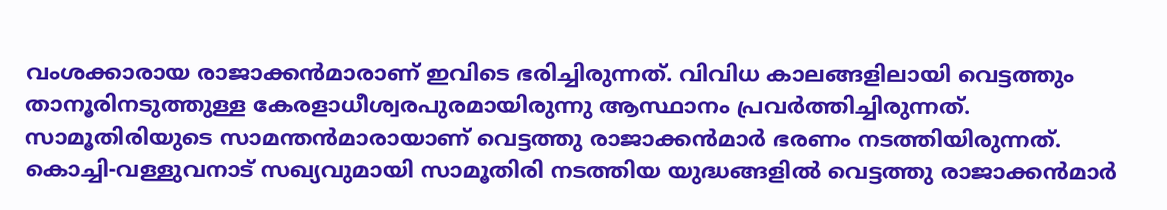വംശക്കാരായ രാജാക്കൻമാരാണ് ഇവിടെ ഭരിച്ചിരുന്നത്. വിവിധ കാലങ്ങളിലായി വെട്ടത്തും താനൂരിനടുത്തുള്ള കേരളാധീശ്വരപുരമായിരുന്നു ആസ്ഥാനം പ്രവർത്തിച്ചിരുന്നത്.
സാമൂതിരിയുടെ സാമന്തൻമാരായാണ് വെട്ടത്തു രാജാക്കൻമാർ ഭരണം നടത്തിയിരുന്നത്. കൊച്ചി-വള്ളുവനാട് സഖ്യവുമായി സാമൂതിരി നടത്തിയ യുദ്ധങ്ങളിൽ വെട്ടത്തു രാജാക്കൻമാർ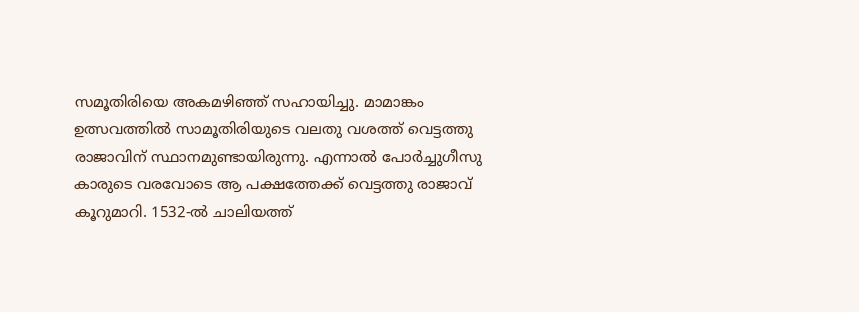സമൂതിരിയെ അകമഴിഞ്ഞ് സഹായിച്ചു. മാമാങ്കം ഉത്സവത്തിൽ സാമൂതിരിയുടെ വലതു വശത്ത് വെട്ടത്തു രാജാവിന് സ്ഥാനമുണ്ടായിരുന്നു. എന്നാൽ പോർച്ചുഗീസു കാരുടെ വരവോടെ ആ പക്ഷത്തേക്ക് വെട്ടത്തു രാജാവ് കൂറുമാറി. 1532-ൽ ചാലിയത്ത്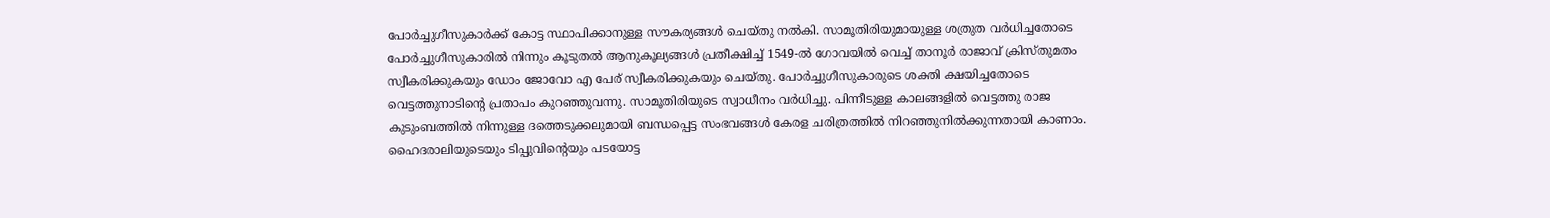പോർച്ചുഗീസുകാർക്ക് കോട്ട സ്ഥാപിക്കാനുള്ള സൗകര്യങ്ങൾ ചെയ്തു നൽകി. സാമൂതിരിയുമായുള്ള ശത്രുത വർധിച്ചതോടെ പോർച്ചുഗീസുകാരിൽ നിന്നും കൂടുതൽ ആനുകൂല്യങ്ങൾ പ്രതീക്ഷിച്ച് 1549-ൽ ഗോവയിൽ വെച്ച് താനൂർ രാജാവ് ക്രിസ്തുമതം സ്വീകരിക്കുകയും ഡോം ജോവോ എ പേര് സ്വീകരിക്കുകയും ചെയ്തു. പോർച്ചുഗീസുകാരുടെ ശക്തി ക്ഷയിച്ചതോടെ വെട്ടത്തുനാടിന്റെ പ്രതാപം കുറഞ്ഞുവന്നു. സാമൂതിരിയുടെ സ്വാധീനം വർധിച്ചു. പിന്നീടുള്ള കാലങ്ങളിൽ വെട്ടത്തു രാജ കുടുംബത്തിൽ നിന്നുള്ള ദത്തെടുക്കലുമായി ബന്ധപ്പെട്ട സംഭവങ്ങൾ കേരള ചരിത്രത്തിൽ നിറഞ്ഞുനിൽക്കുന്നതായി കാണാം.
ഹൈദരാലിയുടെയും ടിപ്പുവിന്റെയും പടയോട്ട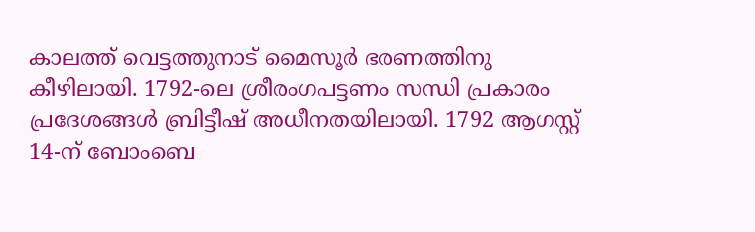കാലത്ത് വെട്ടത്തുനാട് മൈസൂർ ഭരണത്തിനു കീഴിലായി. 1792-ലെ ശ്രീരംഗപട്ടണം സന്ധി പ്രകാരം പ്രദേശങ്ങൾ ബ്രിട്ടീഷ് അധീനതയിലായി. 1792 ആഗസ്റ്റ് 14-ന് ബോംബെ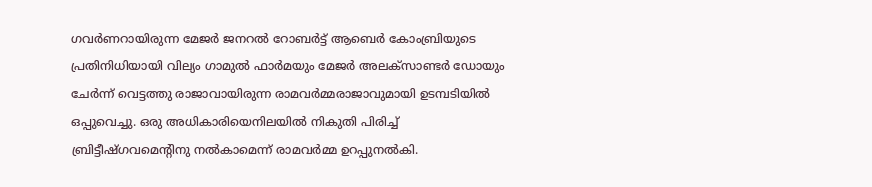ഗവർണറായിരുന്ന മേജർ ജനറൽ റോബർട്ട് ആബെർ കോംബ്രിയുടെ പ്രതിനിധിയായി വില്യം ഗാമുൽ ഫാർമയും മേജർ അലക്സാണ്ടർ ഡോയും ചേർന്ന് വെട്ടത്തു രാജാവായിരുന്ന രാമവർമ്മരാജാവുമായി ഉടമ്പടിയിൽ ഒപ്പുവെച്ചു. ഒരു അധികാരിയെനിലയിൽ നികുതി പിരിച്ച് ബ്രിട്ടീഷ്ഗവമെന്റിനു നൽകാമെന്ന് രാമവർമ്മ ഉറപ്പുനൽകി.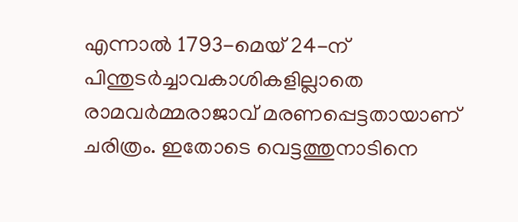എന്നാൽ 1793-മെയ് 24-ന് പിന്തുടർച്ചാവകാശികളില്ലാതെ രാമവർമ്മരാജാവ് മരണപ്പെട്ടതായാണ് ചരിത്രം. ഇതോടെ വെട്ടത്തുനാടിനെ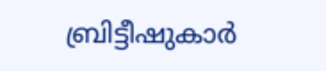ബ്രിട്ടീഷുകാർ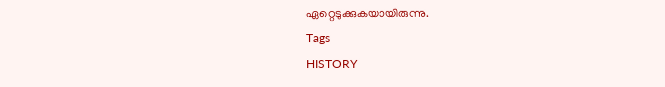ഏറ്റെടുക്കുകയായിരുന്നു.
Tags
HISTORY